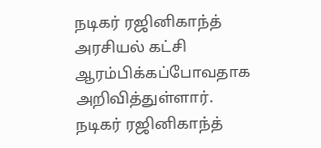நடிகர் ரஜினிகாந்த் அரசியல் கட்சி ஆரம்பிக்கப்போவதாக அறிவித்துள்ளார்.
நடிகர் ரஜினிகாந்த்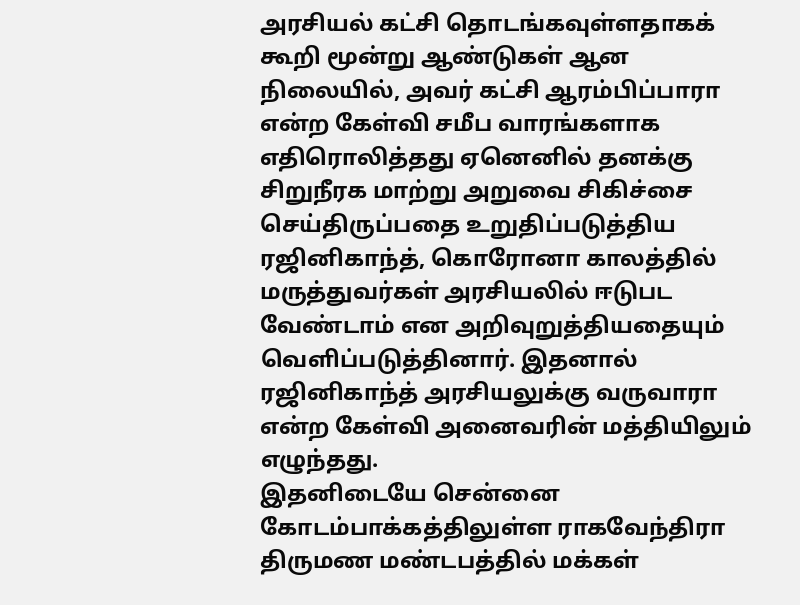அரசியல் கட்சி தொடங்கவுள்ளதாகக் கூறி மூன்று ஆண்டுகள் ஆன நிலையில், அவர் கட்சி ஆரம்பிப்பாரா என்ற கேள்வி சமீப வாரங்களாக எதிரொலித்தது ஏனெனில் தனக்கு சிறுநீரக மாற்று அறுவை சிகிச்சை செய்திருப்பதை உறுதிப்படுத்திய ரஜினிகாந்த், கொரோனா காலத்தில் மருத்துவர்கள் அரசியலில் ஈடுபட வேண்டாம் என அறிவுறுத்தியதையும் வெளிப்படுத்தினார். இதனால் ரஜினிகாந்த் அரசியலுக்கு வருவாரா என்ற கேள்வி அனைவரின் மத்தியிலும் எழுந்தது.
இதனிடையே சென்னை கோடம்பாக்கத்திலுள்ள ராகவேந்திரா திருமண மண்டபத்தில் மக்கள்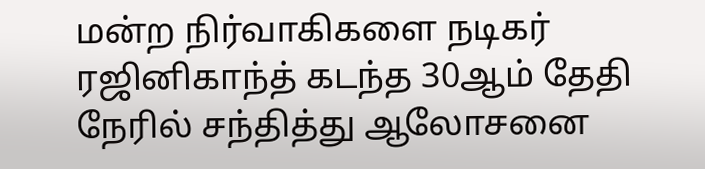மன்ற நிர்வாகிகளை நடிகர் ரஜினிகாந்த் கடந்த 30ஆம் தேதி நேரில் சந்தித்து ஆலோசனை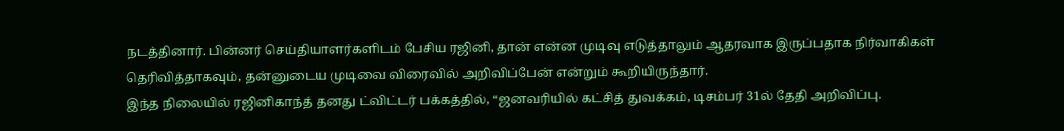நடத்தினார். பின்னர் செய்தியாளர்களிடம் பேசிய ரஜினி, தான் என்ன முடிவு எடுத்தாலும் ஆதரவாக இருப்பதாக நிர்வாகிகள் தெரிவித்தாகவும், தன்னுடைய முடிவை விரைவில் அறிவிப்பேன் என்றும் கூறியிருந்தார்.
இந்த நிலையில் ரஜினிகாந்த் தனது ட்விட்டர் பக்கத்தில், “ஜனவரியில் கட்சித் துவக்கம், டிசம்பர் 31ல் தேதி அறிவிப்பு.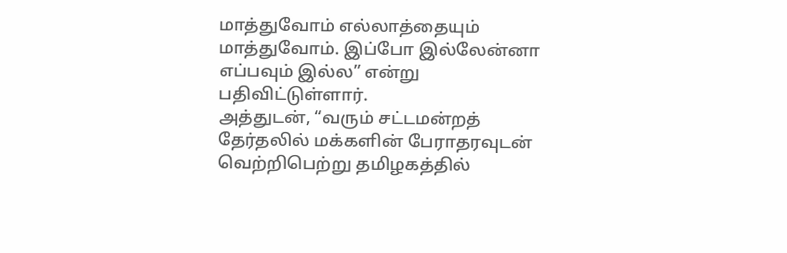மாத்துவோம் எல்லாத்தையும் மாத்துவோம். இப்போ இல்லேன்னா எப்பவும் இல்ல” என்று பதிவிட்டுள்ளார்.
அத்துடன், “வரும் சட்டமன்றத் தேர்தலில் மக்களின் பேராதரவுடன் வெற்றிபெற்று தமிழகத்தில்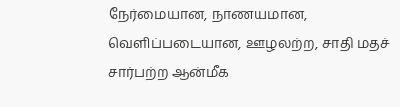நேர்மையான, நாணயமான, வெளிப்படையான, ஊழலற்ற, சாதி மதச் சார்பற்ற ஆன்மீக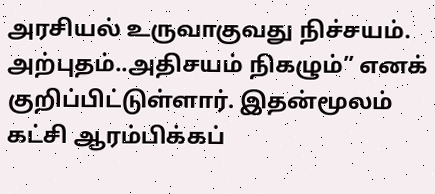அரசியல் உருவாகுவது நிச்சயம். அற்புதம்..அதிசயம் நிகழும்” எனக் குறிப்பிட்டுள்ளார். இதன்மூலம் கட்சி ஆரம்பிக்கப்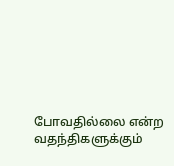போவதில்லை என்ற வதந்திகளுக்கும்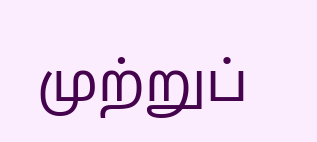முற்றுப்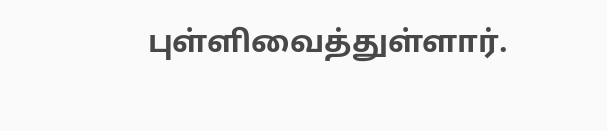புள்ளிவைத்துள்ளார்.